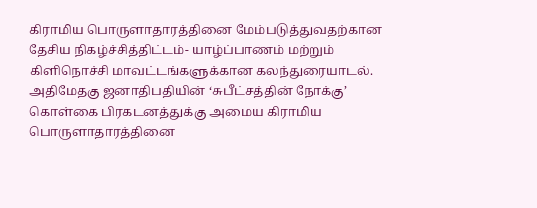கிராமிய பொருளாதாரத்தினை மேம்படுத்துவதற்கான தேசிய நிகழ்ச்சித்திட்டம்- யாழ்ப்பாணம் மற்றும் கிளிநொச்சி மாவட்டங்களுக்கான கலந்துரையாடல்.
அதிமேதகு ஜனாதிபதியின் ‘சுபீட்சத்தின் நோக்கு’ கொள்கை பிரகடனத்துக்கு அமைய கிராமிய பொருளாதாரத்தினை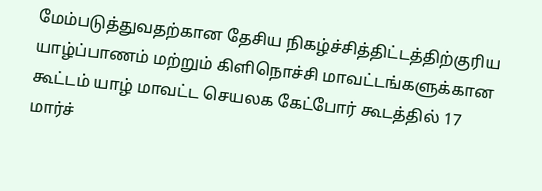மேம்படுத்துவதற்கான தேசிய நிகழ்ச்சித்திட்டத்திற்குரிய யாழ்ப்பாணம் மற்றும் கிளிநொச்சி மாவட்டங்களுக்கான கூட்டம் யாழ் மாவட்ட செயலக கேட்போர் கூடத்தில் 17 மார்ச்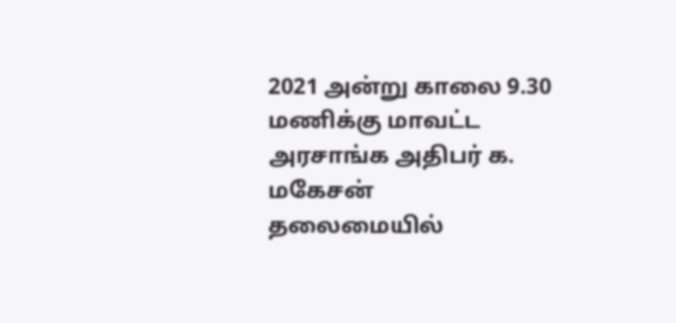2021 அன்று காலை 9.30 மணிக்கு மாவட்ட அரசாங்க அதிபர் க. மகேசன் தலைமையில்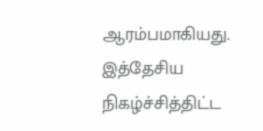ஆரம்பமாகியது. இத்தேசிய நிகழ்ச்சித்திட்ட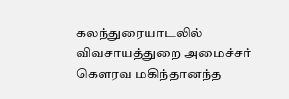கலந்துரையாடலில் விவசாயத்துறை அமைச்சர் கௌரவ மகிந்தானந்த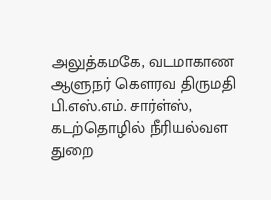அலுத்கமகே, வடமாகாண ஆளுநர் கௌரவ திருமதி பி.எஸ்.எம். சார்ள்ஸ், கடற்தொழில் நீரியல்வள துறை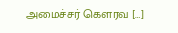அமைச்சர் கௌரவ […]